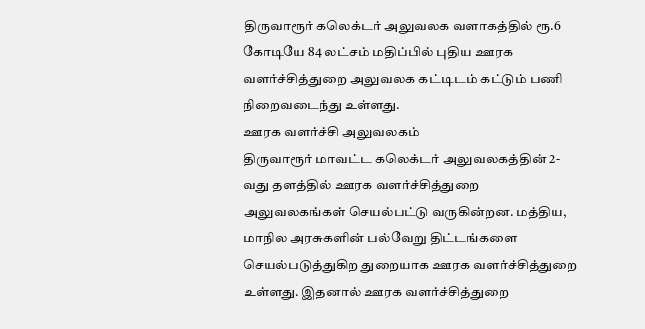திருவாரூர் கலெக்டர் அலுவலக வளாகத்தில் ரூ.6 கோடியே 84 லட்சம் மதிப்பில் புதிய ஊரக வளர்ச்சித்துறை அலுவலக கட்டிடம் கட்டும் பணி நிறைவடைந்து உள்ளது.
ஊரக வளர்ச்சி அலுவலகம்
திருவாரூர் மாவட்ட கலெக்டர் அலுவலகத்தின் 2-வது தளத்தில் ஊரக வளர்ச்சித்துறை அலுவலகங்கள் செயல்பட்டு வருகின்றன. மத்திய, மாநில அரசுகளின் பல்வேறு திட்டங்களை செயல்படுத்துகிற துறையாக ஊரக வளர்ச்சித்துறை உள்ளது. இதனால் ஊரக வளர்ச்சித்துறை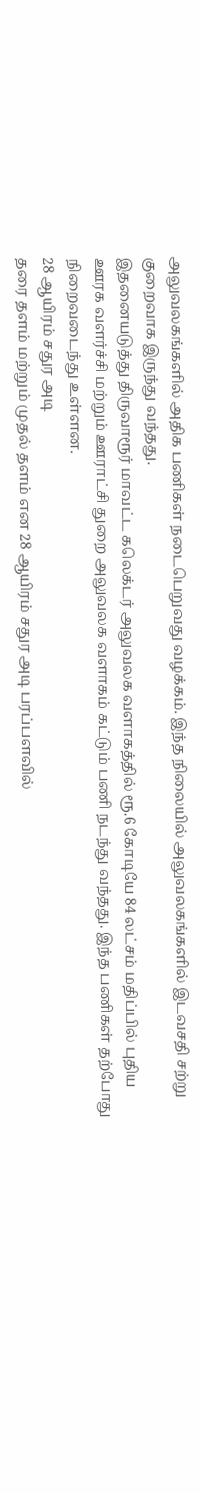அலுவலகங்களில் அதிக பணிகள் நடைபெறுவது வழக்கம். இந்த நிலையில் அலுவலகங்களில் இடவசதி சற்று குறைவாக இருந்து வந்தது.
இதனையடுத்து திருவாரூர் மாவட்ட கலெக்டர் அலுவலக வளாகத்தில் ரூ.6 கோடியே 84 லட்சம் மதிப்பில் புதிய ஊரக வளர்ச்சி மற்றும் ஊராட்சி துறை அலுவலக வளாகம் கட்டும் பணி நடந்து வந்தது. இந்த பணிகள் தற்போது நிறைவடைந்து உள்ளன.
28 ஆயிரம் சதுர அடி
தரை தளம் மற்றும் முதல் தளம் என 28 ஆயிரம் சதுர அடி பரப்பளவில்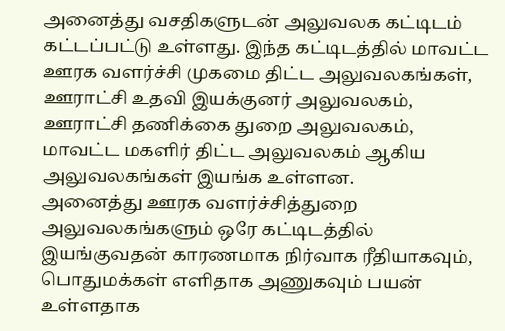அனைத்து வசதிகளுடன் அலுவலக கட்டிடம் கட்டப்பட்டு உள்ளது. இந்த கட்டிடத்தில் மாவட்ட ஊரக வளர்ச்சி முகமை திட்ட அலுவலகங்கள், ஊராட்சி உதவி இயக்குனர் அலுவலகம், ஊராட்சி தணிக்கை துறை அலுவலகம், மாவட்ட மகளிர் திட்ட அலுவலகம் ஆகிய அலுவலகங்கள் இயங்க உள்ளன.
அனைத்து ஊரக வளர்ச்சித்துறை அலுவலகங்களும் ஒரே கட்டிடத்தில் இயங்குவதன் காரணமாக நிர்வாக ரீதியாகவும், பொதுமக்கள் எளிதாக அணுகவும் பயன் உள்ளதாக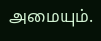அமையும்.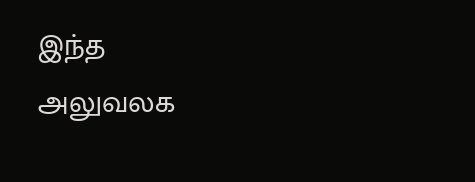இந்த அலுவலக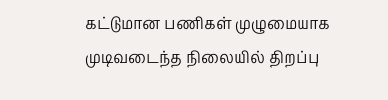கட்டுமான பணிகள் முழுமையாக முடிவடைந்த நிலையில் திறப்பு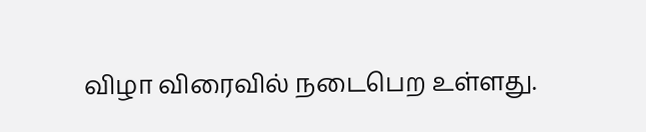விழா விரைவில் நடைபெற உள்ளது.